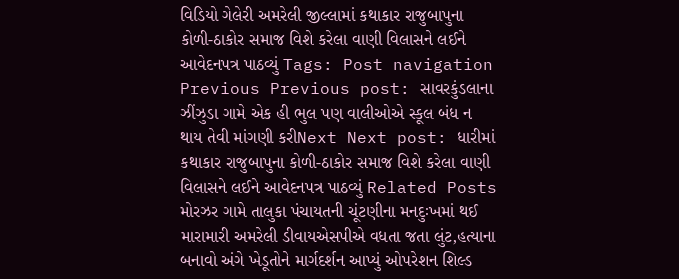વિડિયો ગેલેરી અમરેલી જીલ્લામાં કથાકાર રાજુબાપુના કોળી-ઠાકોર સમાજ વિશે કરેલા વાણી વિલાસને લઈને આવેદનપત્ર પાઠવ્યું Tags: Post navigation Previous Previous post: સાવરકુંડલાના ઝીંઝુડા ગામે એક હી ભુલ પણ વાલીઓએ સ્કૂલ બંધ ન થાય તેવી માંગણી કરીNext Next post: ધારીમાં કથાકાર રાજુબાપુના કોળી-ઠાકોર સમાજ વિશે કરેલા વાણી વિલાસને લઈને આવેદનપત્ર પાઠવ્યું Related Posts મોરઝર ગામે તાલુકા પંચાયતની ચૂંટણીના મનદુઃખમાં થઈ મારામારી અમરેલી ડીવાયએસપીએ વધતા જતા લુંટ,હત્યાના બનાવો અંગે ખેડૂતોને માર્ગદર્શન આપ્યું ઓપરેશન શિલ્ડ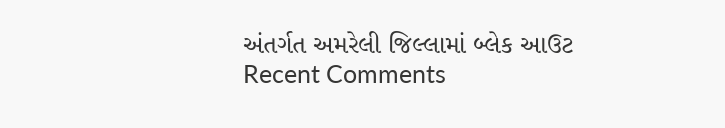અંતર્ગત અમરેલી જિલ્લામાં બ્લેક આઉટ
Recent Comments